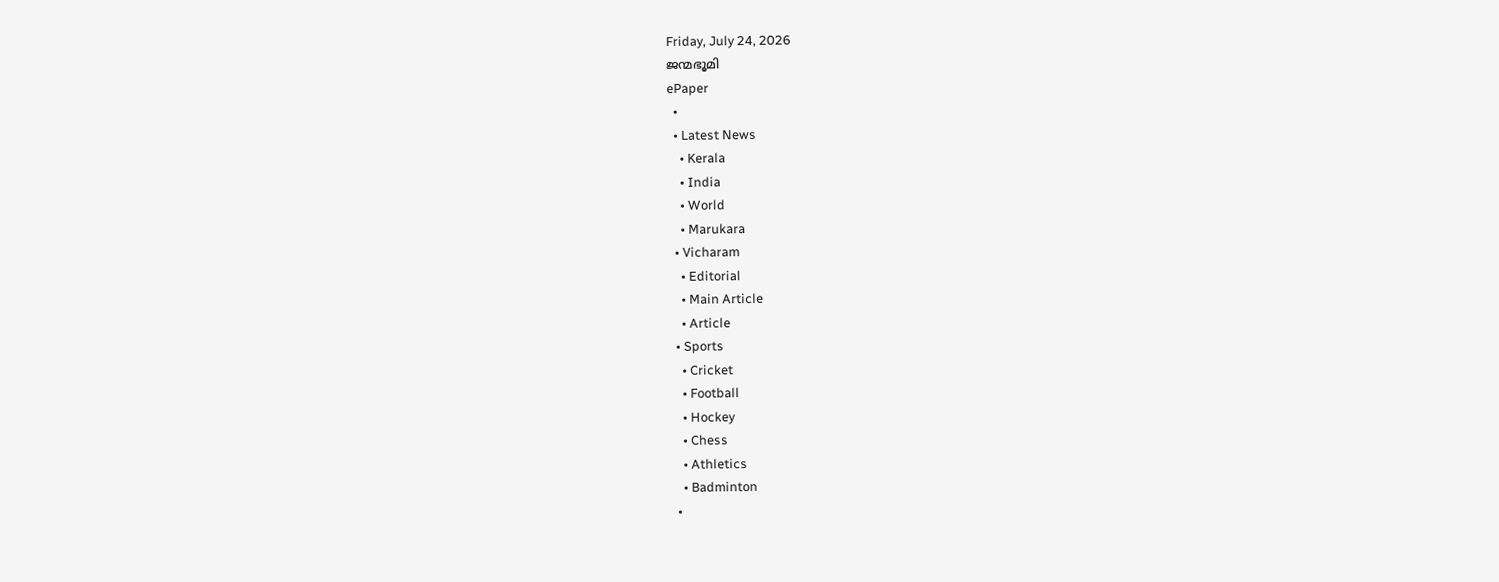Friday, July 24, 2026
ജന്മഭൂമി
ePaper
  •
  • Latest News
    • Kerala
    • India
    • World
    • Marukara
  • Vicharam
    • Editorial
    • Main Article
    • Article
  • Sports
    • Cricket
    • Football
    • Hockey
    • Chess
    • Athletics
    • Badminton
  •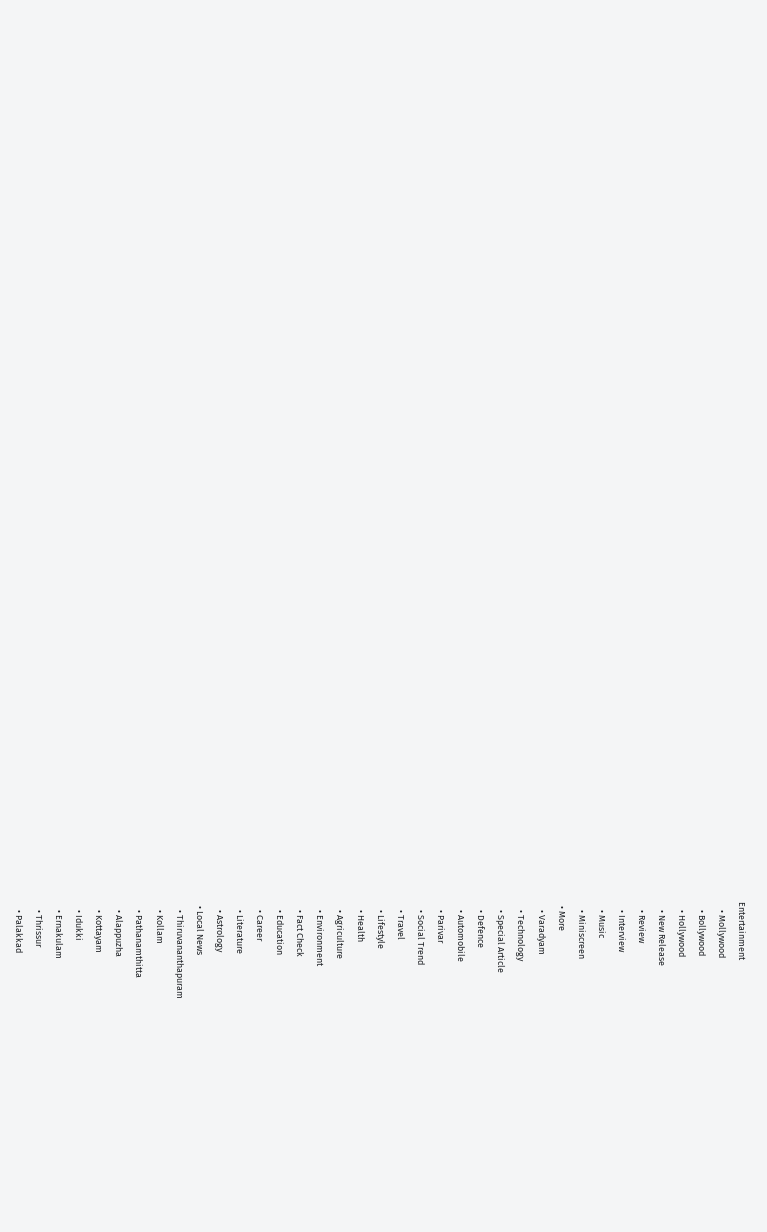Entertainment
    • Mollywood
    • Bollywood
    • Hollywood
    • New Release
    • Review
    • Interview
    • Music
    • Miniscreen
  • More
    • Varadyam
    • Technology
    • Special Article
    • Defence
    • Automobile
    • Parivar
    • Social Trend
    • Travel
    • Lifestyle
    • Health
    • Agriculture
    • Environment
    • Fact Check
    • Education
    • Career
    • Literature
    • Astrology
  • Local News
    • Thiruvananthapuram
    • Kollam
    • Pathanamthitta
    • Alappuzha
    • Kottayam
    • Idukki
    • Ernakulam
    • Thrissur
    • Palakkad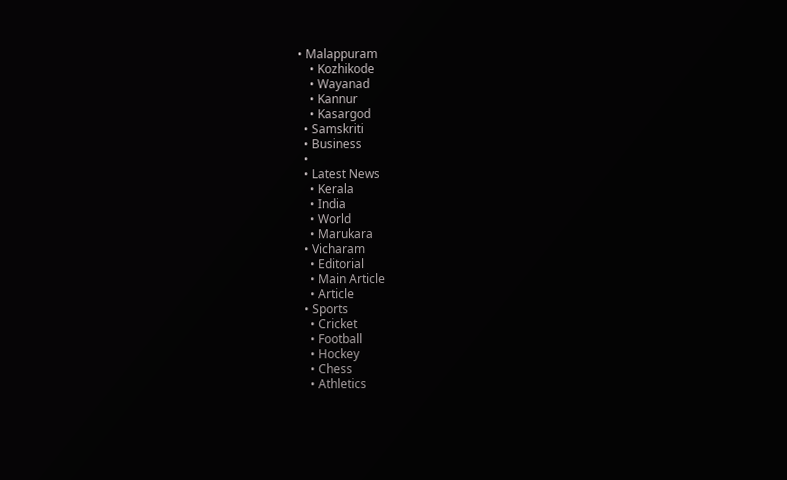• Malappuram
    • Kozhikode
    • Wayanad
    • Kannur
    • Kasargod
  • Samskriti
  • Business
  •
  • Latest News
    • Kerala
    • India
    • World
    • Marukara
  • Vicharam
    • Editorial
    • Main Article
    • Article
  • Sports
    • Cricket
    • Football
    • Hockey
    • Chess
    • Athletics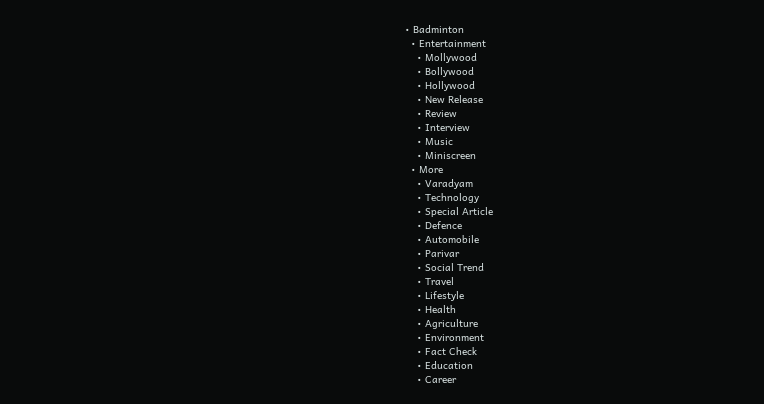• Badminton
  • Entertainment
    • Mollywood
    • Bollywood
    • Hollywood
    • New Release
    • Review
    • Interview
    • Music
    • Miniscreen
  • More
    • Varadyam
    • Technology
    • Special Article
    • Defence
    • Automobile
    • Parivar
    • Social Trend
    • Travel
    • Lifestyle
    • Health
    • Agriculture
    • Environment
    • Fact Check
    • Education
    • Career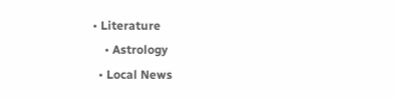• Literature
    • Astrology
  • Local News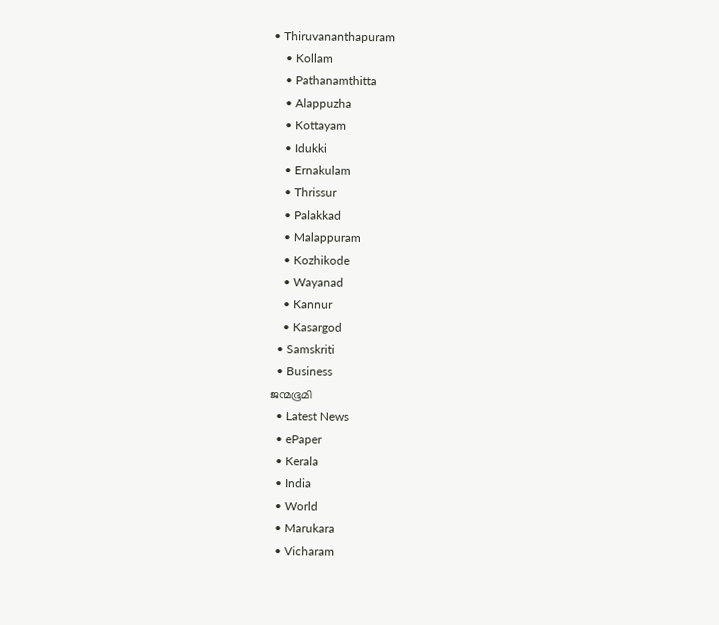• Thiruvananthapuram
    • Kollam
    • Pathanamthitta
    • Alappuzha
    • Kottayam
    • Idukki
    • Ernakulam
    • Thrissur
    • Palakkad
    • Malappuram
    • Kozhikode
    • Wayanad
    • Kannur
    • Kasargod
  • Samskriti
  • Business
ജന്മഭൂമി
  • Latest News
  • ePaper
  • Kerala
  • India
  • World
  • Marukara
  • Vicharam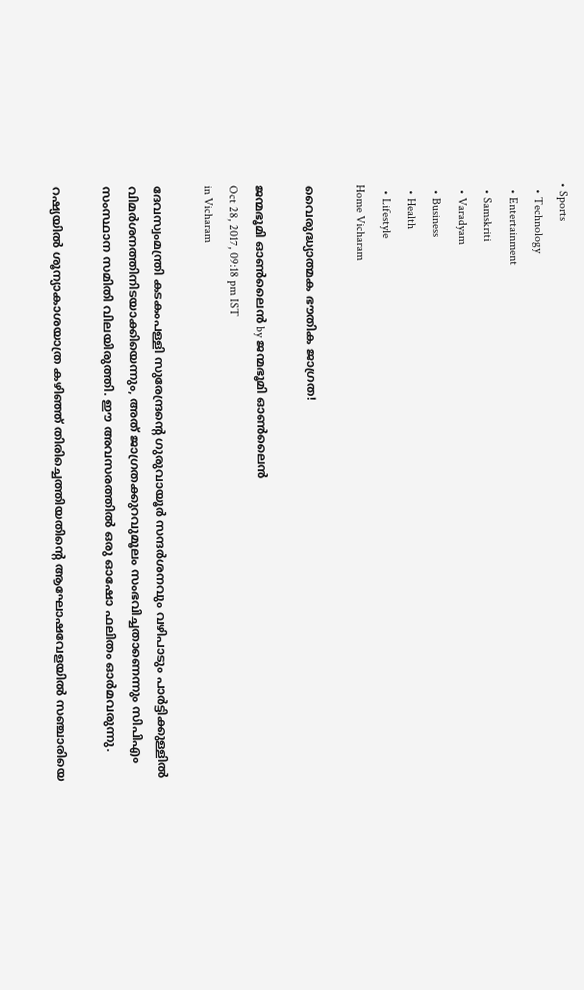• Sports
  • Technology
  • Entertainment
  • Samskriti
  • Varadyam
  • Business
  • Health
  • Lifestyle
Home Vicharam

വൈരുദ്ധ്യാത്മക ഭൗതിക ജാഗ്രത!

ജന്മഭൂമി ഓണ്‍ലൈന്‍ by ജന്മഭൂമി ഓണ്‍ലൈന്‍
Oct 28, 2017, 09:18 pm IST
in Vicharam

ദേവസ്വംമന്ത്രി കടകംപള്ളി സുരേന്ദ്രന്റെ ഗുരുവായൂര്‍ സന്ദര്‍ശനവും വഴിപാടും പാര്‍ട്ടിക്കുള്ളില്‍ വിമര്‍ശനത്തിനിടയാക്കിയെന്നും, അത് ജാഗ്രതക്കുറവുമൂലം സംഭവിച്ചതാണെന്നും സിപിഎം സംസ്ഥാന സമിതി വിലയിരുത്തി. ഈ അവസരത്തില്‍ ഒരു ഓഷോ ഫലിതം ഓര്‍മവരുന്നു.

റഷ്യയില്‍ ശൂന്യാകാശയാത്ര കഴിഞ്ഞ് തിരിച്ചെത്തിയതിന്റെ ആഘോഷവേളയില്‍ സഞ്ചാരിയെ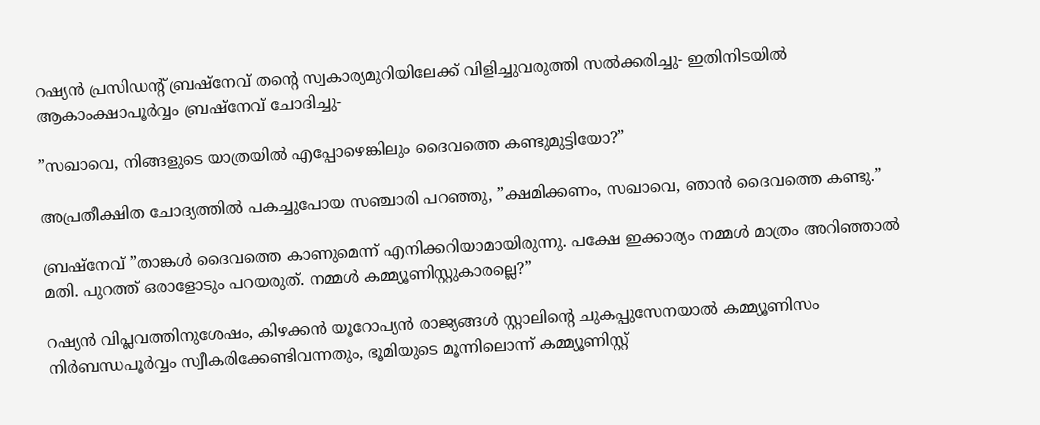റഷ്യന്‍ പ്രസിഡന്റ് ബ്രഷ്‌നേവ് തന്റെ സ്വകാര്യമുറിയിലേക്ക് വിളിച്ചുവരുത്തി സല്‍ക്കരിച്ചു- ഇതിനിടയില്‍ ആകാംക്ഷാപൂര്‍വ്വം ബ്രഷ്‌നേവ് ചോദിച്ചു-

”സഖാവെ, നിങ്ങളുടെ യാത്രയില്‍ എപ്പോഴെങ്കിലും ദൈവത്തെ കണ്ടുമുട്ടിയോ?”

അപ്രതീക്ഷിത ചോദ്യത്തില്‍ പകച്ചുപോയ സഞ്ചാരി പറഞ്ഞു, ”ക്ഷമിക്കണം, സഖാവെ, ഞാന്‍ ദൈവത്തെ കണ്ടു.”

ബ്രഷ്‌നേവ് ”താങ്കള്‍ ദൈവത്തെ കാണുമെന്ന് എനിക്കറിയാമായിരുന്നു. പക്ഷേ ഇക്കാര്യം നമ്മള്‍ മാത്രം അറിഞ്ഞാല്‍ മതി. പുറത്ത് ഒരാളോടും പറയരുത്. നമ്മള്‍ കമ്മ്യൂണിസ്റ്റുകാരല്ലെ?”

റഷ്യന്‍ വിപ്ലവത്തിനുശേഷം, കിഴക്കന്‍ യൂറോപ്യന്‍ രാജ്യങ്ങള്‍ സ്റ്റാലിന്റെ ചുകപ്പുസേനയാല്‍ കമ്മ്യൂണിസം നിര്‍ബന്ധപൂര്‍വ്വം സ്വീകരിക്കേണ്ടിവന്നതും, ഭൂമിയുടെ മൂന്നിലൊന്ന് കമ്മ്യൂണിസ്റ്റ്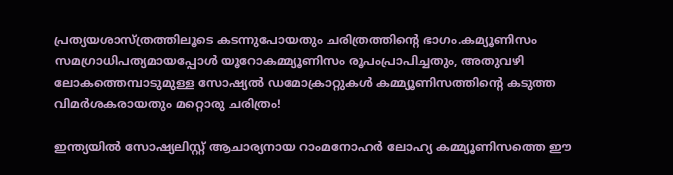പ്രത്യയശാസ്ത്രത്തിലൂടെ കടന്നുപോയതും ചരിത്രത്തിന്റെ ഭാഗം.കമ്യൂണിസം സമഗ്രാധിപത്യമായപ്പോള്‍ യൂറോകമ്മ്യൂണിസം രൂപംപ്രാപിച്ചതും, അതുവഴി ലോകത്തെമ്പാടുമുള്ള സോഷ്യല്‍ ഡമോക്രാറ്റുകള്‍ കമ്മ്യൂണിസത്തിന്റെ കടുത്ത വിമര്‍ശകരായതും മറ്റൊരു ചരിത്രം!

ഇന്ത്യയില്‍ സോഷ്യലിസ്റ്റ് ആചാര്യനായ റാംമനോഹര്‍ ലോഹ്യ കമ്മ്യൂണിസത്തെ ഈ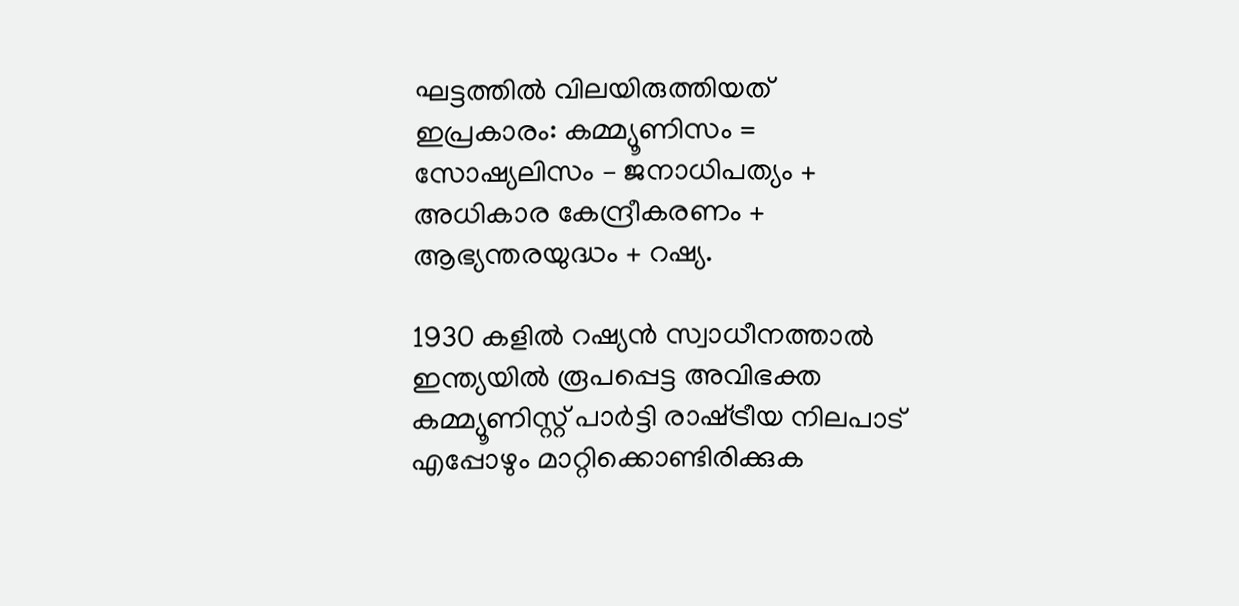ഘട്ടത്തില്‍ വിലയിരുത്തിയത് ഇപ്രകാരം: കമ്മ്യൂണിസം = സോഷ്യലിസം – ജനാധിപത്യം + അധികാര കേന്ദ്രീകരണം + ആഭ്യന്തരയുദ്ധം + റഷ്യ.

1930 കളില്‍ റഷ്യന്‍ സ്വാധീനത്താല്‍ ഇന്ത്യയില്‍ രൂപപ്പെട്ട അവിഭക്ത കമ്മ്യൂണിസ്റ്റ് പാര്‍ട്ടി രാഷ്‌ട്രീയ നിലപാട് എപ്പോഴും മാറ്റിക്കൊണ്ടിരിക്കുക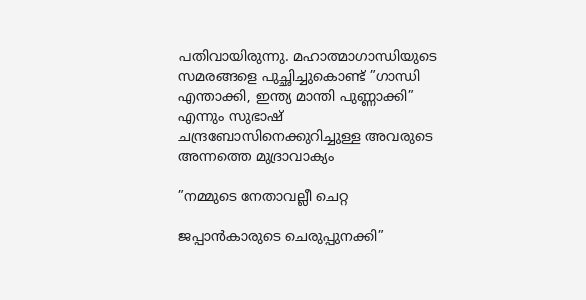പതിവായിരുന്നു. മഹാത്മാഗാന്ധിയുടെ സമരങ്ങളെ പുച്ഛിച്ചുകൊണ്ട് ”ഗാന്ധി എന്താക്കി, ഇന്ത്യ മാന്തി പുണ്ണാക്കി” എന്നും സുഭാഷ് ചന്ദ്രബോസിനെക്കുറിച്ചുള്ള അവരുടെ അന്നത്തെ മുദ്രാവാക്യം

”നമ്മുടെ നേതാവല്ലീ ചെറ്റ

ജപ്പാന്‍കാരുടെ ചെരുപ്പുനക്കി”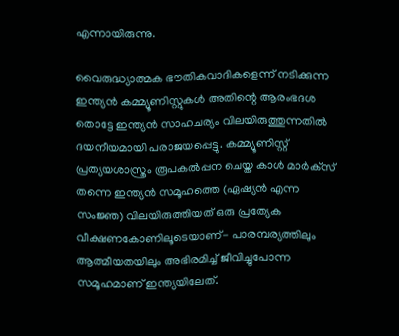എന്നായിരുന്നു.

വൈരുദ്ധ്യാത്മക ഭൗതികവാദികളെന്ന് നടിക്കുന്ന ഇന്ത്യന്‍ കമ്മ്യൂണിസ്റ്റുകള്‍ അതിന്റെ ആരംഭദശ തൊട്ടേ ഇന്ത്യന്‍ സാഹചര്യം വിലയിരുത്തുന്നതില്‍ ദയനീയമായി പരാജയപ്പെട്ടു. കമ്മ്യൂണിസ്റ്റ് പ്രത്യയശാസ്ത്രം രൂപകല്‍പ്പന ചെയ്ത കാള്‍ മാര്‍ക്‌സ് തന്നെ ഇന്ത്യന്‍ സമൂഹത്തെ (ഏഷ്യന്‍ എന്ന സംജ്ഞ) വിലയിരുത്തിയത് ഒരു പ്രത്യേക വീക്ഷണകോണിലൂടെയാണ്- പാരമ്പര്യത്തിലും ആത്മീയതയിലും അഭിരമിച്ച് ജീവിച്ചുപോന്ന സമൂഹമാണ് ഇന്ത്യയിലേത്.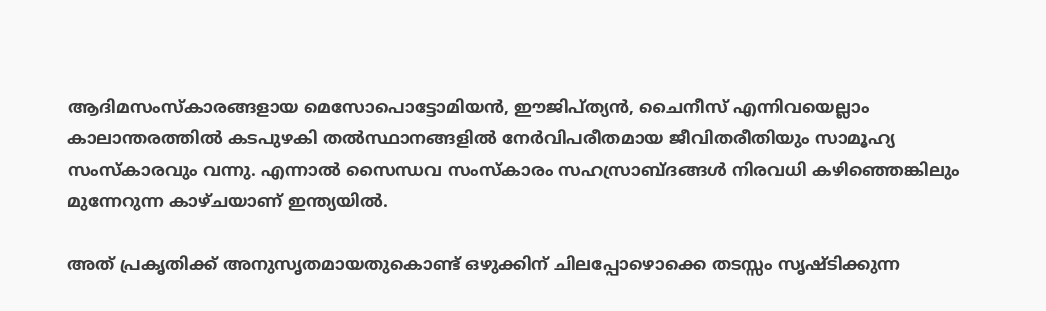ആദിമസംസ്‌കാരങ്ങളായ മെസോപൊട്ടോമിയന്‍, ഈജിപ്ത്യന്‍, ചൈനീസ് എന്നിവയെല്ലാം കാലാന്തരത്തില്‍ കടപുഴകി തല്‍സ്ഥാനങ്ങളില്‍ നേര്‍വിപരീതമായ ജീവിതരീതിയും സാമൂഹ്യ സംസ്‌കാരവും വന്നു. എന്നാല്‍ സൈന്ധവ സംസ്‌കാരം സഹസ്രാബ്ദങ്ങള്‍ നിരവധി കഴിഞ്ഞെങ്കിലും മുന്നേറുന്ന കാഴ്ചയാണ് ഇന്ത്യയില്‍.

അത് പ്രകൃതിക്ക് അനുസൃതമായതുകൊണ്ട് ഒഴുക്കിന് ചിലപ്പോഴൊക്കെ തടസ്സം സൃഷ്ടിക്കുന്ന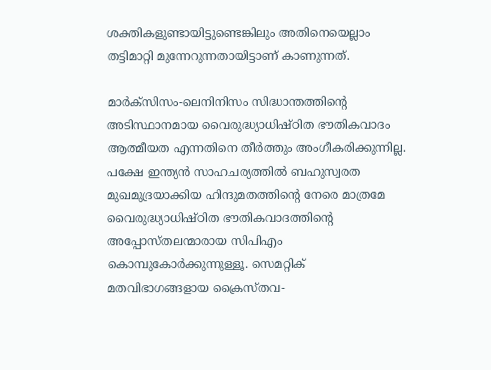ശക്തികളുണ്ടായിട്ടുണ്ടെങ്കിലും അതിനെയെല്ലാം തട്ടിമാറ്റി മുന്നേറുന്നതായിട്ടാണ് കാണുന്നത്.

മാര്‍ക്‌സിസം-ലെനിനിസം സിദ്ധാന്തത്തിന്റെ അടിസ്ഥാനമായ വൈരുദ്ധ്യാധിഷ്ഠിത ഭൗതികവാദം ആത്മീയത എന്നതിനെ തീര്‍ത്തും അംഗീകരിക്കുന്നില്ല. പക്ഷേ ഇന്ത്യന്‍ സാഹചര്യത്തില്‍ ബഹുസ്വരത മുഖമുദ്രയാക്കിയ ഹിന്ദുമതത്തിന്റെ നേരെ മാത്രമേ വൈരുദ്ധ്യാധിഷ്ഠിത ഭൗതികവാദത്തിന്റെ അപ്പോസ്തലന്മാരായ സിപിഎം കൊമ്പുകോര്‍ക്കുന്നുള്ളൂ. സെമറ്റിക് മതവിഭാഗങ്ങളായ ക്രൈസ്തവ-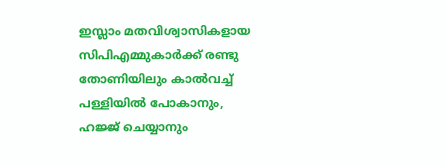ഇസ്ലാം മതവിശ്വാസികളായ സിപിഎമ്മുകാര്‍ക്ക് രണ്ടു തോണിയിലും കാല്‍വച്ച് പള്ളിയില്‍ പോകാനും, ഹജ്ജ് ചെയ്യാനും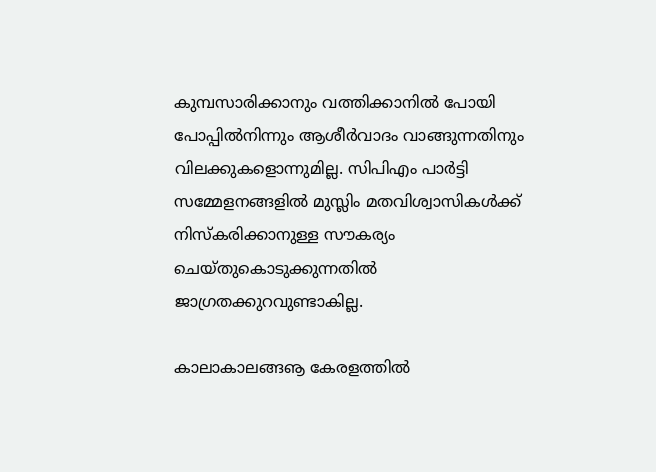കുമ്പസാരിക്കാനും വത്തിക്കാനില്‍ പോയി പോപ്പില്‍നിന്നും ആശീര്‍വാദം വാങ്ങുന്നതിനും വിലക്കുകളൊന്നുമില്ല. സിപിഎം പാര്‍ട്ടി സമ്മേളനങ്ങളില്‍ മുസ്ലിം മതവിശ്വാസികള്‍ക്ക് നിസ്‌കരിക്കാനുള്ള സൗകര്യം ചെയ്തുകൊടുക്കുന്നതില്‍ ജാഗ്രതക്കുറവുണ്ടാകില്ല.

കാലാകാലങ്ങൡ കേരളത്തില്‍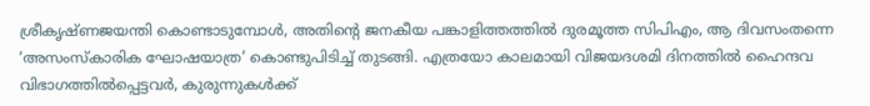ശ്രീകൃഷ്ണജയന്തി കൊണ്ടാടുമ്പോള്‍, അതിന്റെ ജനകീയ പങ്കാളിത്തത്തില്‍ ദുരമൂത്ത സിപിഎം, ആ ദിവസംതന്നെ ‘അസംസ്‌കാരിക ഘോഷയാത്ര’ കൊണ്ടുപിടിച്ച് തുടങ്ങി. എത്രയോ കാലമായി വിജയദശമി ദിനത്തില്‍ ഹൈന്ദവ വിഭാഗത്തില്‍പ്പെട്ടവര്‍, കുരുന്നുകള്‍ക്ക്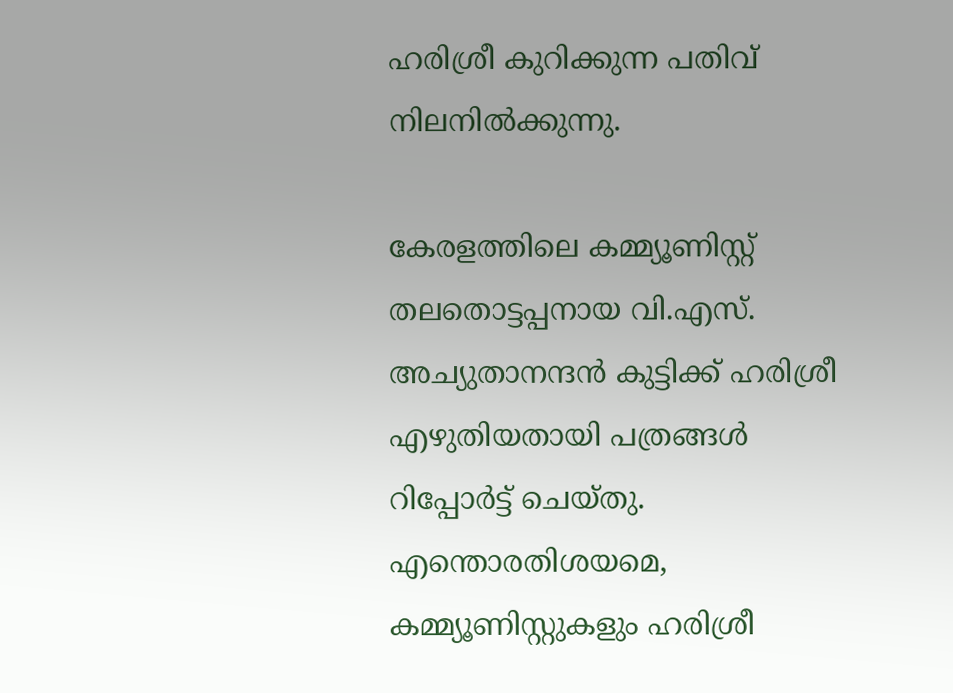ഹരിശ്രീ കുറിക്കുന്ന പതിവ് നിലനില്‍ക്കുന്നു.

കേരളത്തിലെ കമ്മ്യൂണിസ്റ്റ് തലതൊട്ടപ്പനായ വി.എസ്. അച്യുതാനന്ദന്‍ കുട്ടിക്ക് ഹരിശ്രീ എഴുതിയതായി പത്രങ്ങള്‍ റിപ്പോര്‍ട്ട് ചെയ്തു. എന്തൊരതിശയമെ, കമ്മ്യൂണിസ്റ്റുകളും ഹരിശ്രീ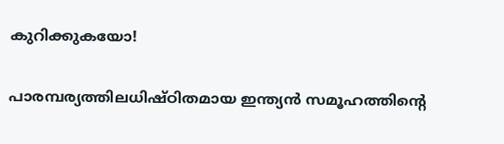കുറിക്കുകയോ!

പാരമ്പര്യത്തിലധിഷ്ഠിതമായ ഇന്ത്യന്‍ സമൂഹത്തിന്റെ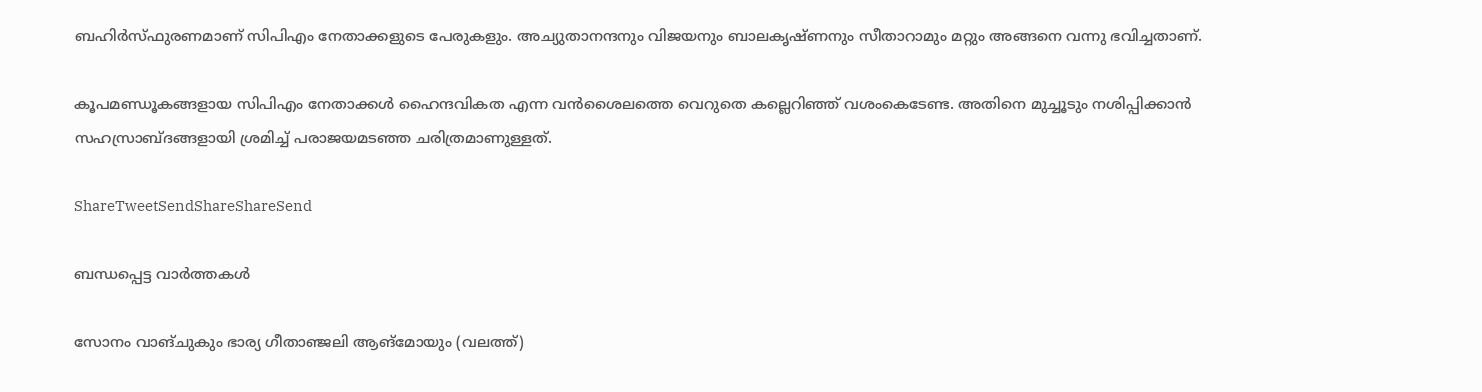ബഹിര്‍സ്ഫുരണമാണ് സിപിഎം നേതാക്കളുടെ പേരുകളും. അച്യുതാനന്ദനും വിജയനും ബാലകൃഷ്ണനും സീതാറാമും മറ്റും അങ്ങനെ വന്നു ഭവിച്ചതാണ്.

കൂപമണ്ഡൂകങ്ങളായ സിപിഎം നേതാക്കള്‍ ഹൈന്ദവികത എന്ന വന്‍ശൈലത്തെ വെറുതെ കല്ലെറിഞ്ഞ് വശംകെടേണ്ട. അതിനെ മുച്ചൂടും നശിപ്പിക്കാന്‍ സഹസ്രാബ്ദങ്ങളായി ശ്രമിച്ച് പരാജയമടഞ്ഞ ചരിത്രമാണുള്ളത്.

ShareTweetSendShareShareSend

ബന്ധപ്പെട്ട വാര്‍ത്തകള്‍

സോനം വാങ്ചുകും ഭാര്യ ഗീതാഞ്ജലി ആങ്മോയും (വലത്ത്)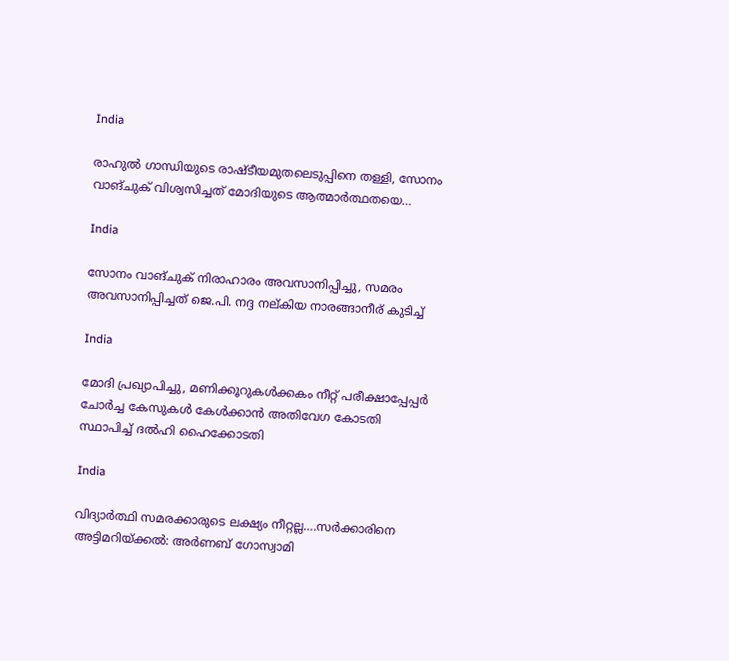India

രാഹുല്‍ ഗാന്ധിയുടെ രാഷ്ടീയമുതലെടുപ്പിനെ തള്ളി, സോനം വാങ്ചുക് വിശ്വസിച്ചത് മോദിയുടെ ആത്മാര്‍ത്ഥതയെ…

India

സോനം വാങ്ചുക് നിരാഹാരം അവസാനിപ്പിച്ചു, സമരം അവസാനിപ്പിച്ചത് ജെ.പി. നദ്ദ നല‍്കിയ നാരങ്ങാനീര് കുടിച്ച്

India

മോദി പ്രഖ്യാപിച്ചു, മണിക്കൂറുകള്‍ക്കകം നീറ്റ് പരീക്ഷാപ്പേപ്പര്‍ ചോര്‍ച്ച കേസുകള്‍ കേള്‍ക്കാന്‍ അതിവേഗ കോടതി സ്ഥാപിച്ച് ദല്‍ഹി ഹൈക്കോടതി

India

വിദ്യാര്‍ത്ഥി സമരക്കാരുടെ ലക്ഷ്യം നീറ്റല്ല….സര്‍ക്കാരിനെ അട്ടിമറിയ്‌ക്കല്‍: അര്‍ണബ് ഗോസ്വാമി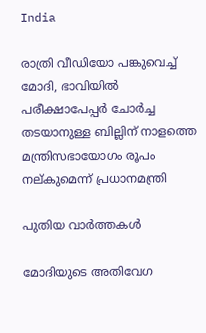India

രാത്രി വീഡിയോ പങ്കുവെച്ച് മോദി, ഭാവിയില്‍ പരീക്ഷാപേപ്പര്‍ ചോര്‍ച്ച തടയാനുള്ള ബില്ലിന് നാളത്തെ മന്ത്രിസഭായോഗം രൂപം നല‍്കുമെന്ന് പ്രധാനമന്ത്രി

പുതിയ വാര്‍ത്തകള്‍

മോദിയുടെ അതിവേഗ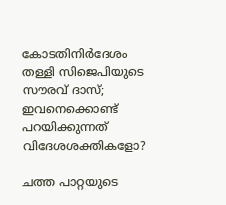കോടതിനിര്‍ദേശം തള്ളി സിജെപിയുടെ സൗരവ് ദാസ്; ഇവനെക്കൊണ്ട് പറയിക്കുന്നത് വിദേശശക്തികളോ?

ചത്ത പാറ്റയുടെ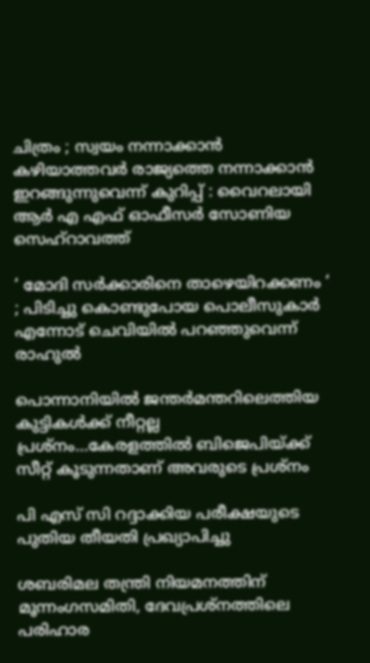ചിത്രം ; സ്വയം നന്നാക്കാൻ കഴിയാത്തവർ രാജ്യത്തെ നന്നാക്കാൻ ഇറങ്ങുന്നുവെന്ന് കുറിപ്പ് : വൈറലായി ആർ എ എഫ് ഓഫീസർ സോണിയ സെഹ്‌റാവത്ത്

‘ മോദി സർക്കാരിനെ താഴെയിറക്കണം ‘ ; പിടിച്ചു കൊണ്ടുപോയ പൊലീസുകാർ എന്നോട് ചെവിയിൽ പറഞ്ഞുവെന്ന് രാഹുൽ

പൊന്നാനിയില്‍ ജന്തര്‍മന്തറിലെത്തിയ കുട്ടികള്‍ക്ക് നീറ്റല്ല പ്രശ്നം…കേരളത്തില്‍ ബിജെപിയ്‌ക്ക് സീറ്റ് കൂടുന്നതാണ് അവരുടെ പ്രശ്നം

പി എസ് സി റദ്ദാക്കിയ പരീക്ഷയുടെ പുതിയ തീയതി പ്രഖ്യാപിച്ചു

ശബരിമല തന്ത്രി നിയമനത്തിന് മൂന്നംഗസമിതി, ദേവപ്രശ്നത്തിലെ പരിഹാര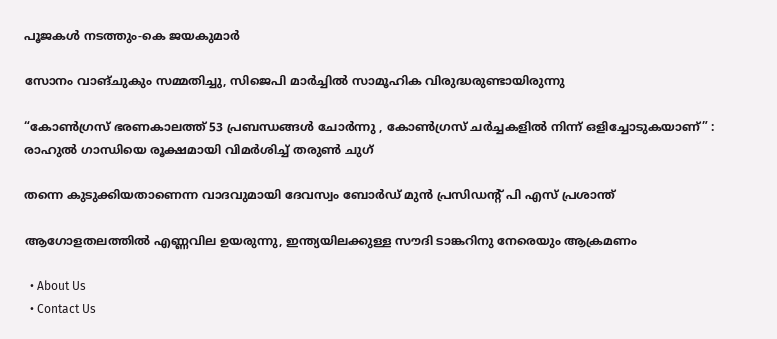പൂജകള്‍ നടത്തും-കെ ജയകുമാര്‍

സോനം വാങ്ചുകും സമ്മതിച്ചു, സിജെപി മാര്‍ച്ചില്‍ സാമൂഹിക വിരുദ്ധരുണ്ടായിരുന്നു

“കോൺഗ്രസ് ഭരണകാലത്ത് 53 പ്രബന്ധങ്ങൾ ചോർന്നു , കോൺഗ്രസ് ചർച്ചകളിൽ നിന്ന് ഒളിച്ചോടുകയാണ്” : രാഹുൽ ഗാന്ധിയെ രൂക്ഷമായി വിമർശിച്ച് തരുൺ ചുഗ്

തന്നെ കുടുക്കിയതാണെന്ന വാദവുമായി ദേവസ്വം ബോര്‍ഡ് മുന്‍ പ്രസിഡന്റ് പി എസ് പ്രശാന്ത്

ആഗോളതലത്തില്‍ എണ്ണവില ഉയരുന്നു, ഇന്ത്യയിലക്കുള്ള സൗദി ടാങ്കറിനു നേരെയും ആക്രമണം

  • About Us
  • Contact Us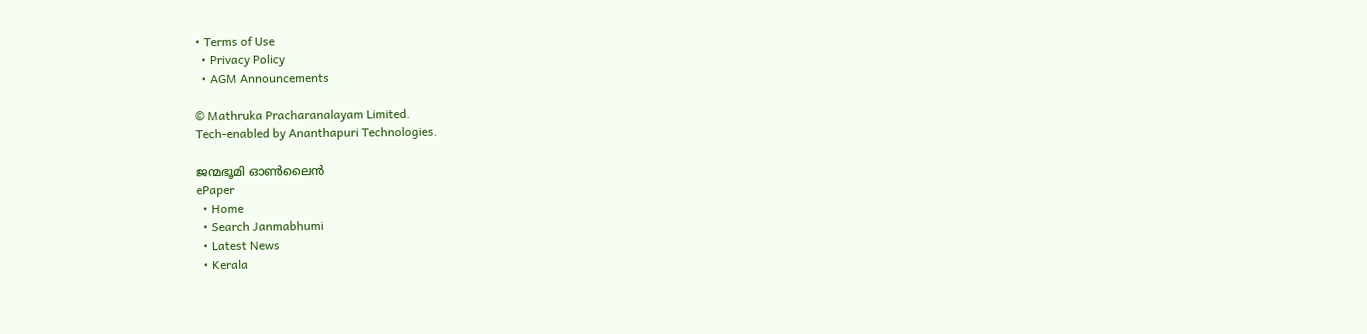• Terms of Use
  • Privacy Policy
  • AGM Announcements

© Mathruka Pracharanalayam Limited.
Tech-enabled by Ananthapuri Technologies.

ജന്മഭൂമി ഓണ്‍ലൈന്‍
ePaper
  • Home
  • Search Janmabhumi
  • Latest News
  • Kerala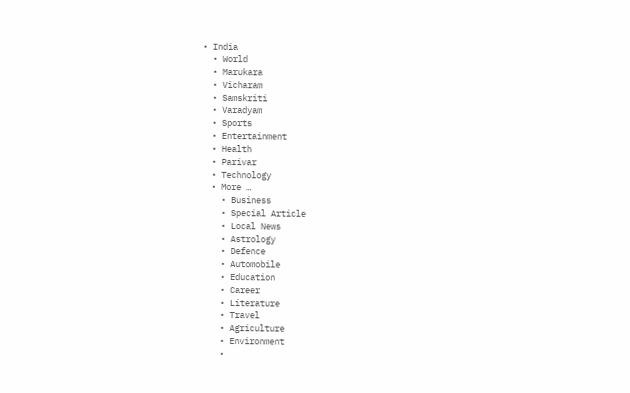• India
  • World
  • Marukara
  • Vicharam
  • Samskriti
  • Varadyam
  • Sports
  • Entertainment
  • Health
  • Parivar
  • Technology
  • More …
    • Business
    • Special Article
    • Local News
    • Astrology
    • Defence
    • Automobile
    • Education
    • Career
    • Literature
    • Travel
    • Agriculture
    • Environment
    •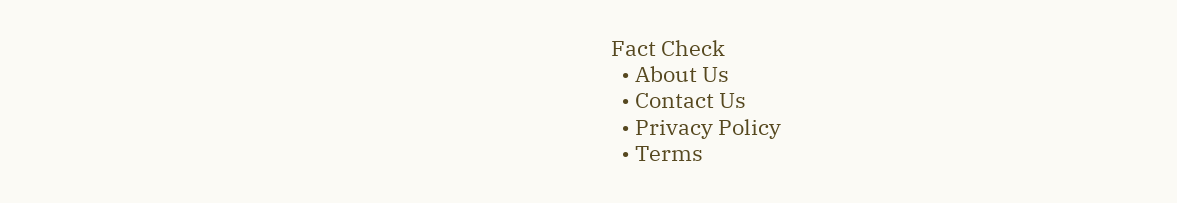Fact Check
  • About Us
  • Contact Us
  • Privacy Policy
  • Terms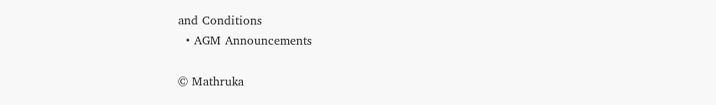and Conditions
  • AGM Announcements

© Mathruka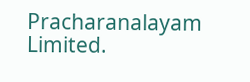Pracharanalayam Limited.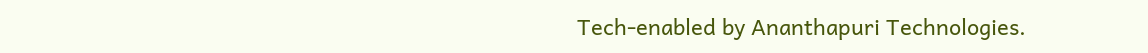Tech-enabled by Ananthapuri Technologies.